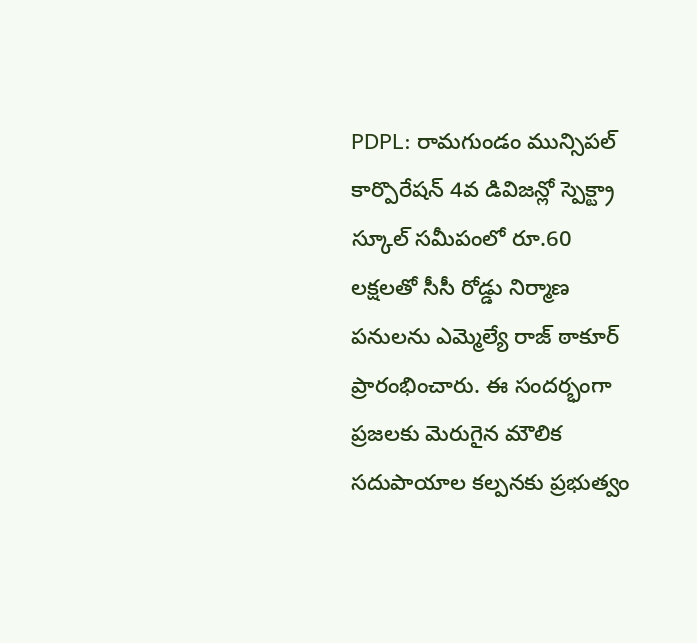PDPL: రామగుండం మున్సిపల్ కార్పొరేషన్ 4వ డివిజన్లో స్పెక్ట్రా స్కూల్ సమీపంలో రూ.60 లక్షలతో సీసీ రోడ్డు నిర్మాణ పనులను ఎమ్మెల్యే రాజ్ ఠాకూర్ ప్రారంభించారు. ఈ సందర్భంగా ప్రజలకు మెరుగైన మౌలిక సదుపాయాల కల్పనకు ప్రభుత్వం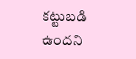కట్టుబడి ఉందని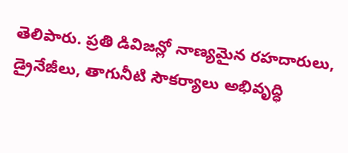తెలిపారు. ప్రతి డివిజన్లో నాణ్యమైన రహదారులు, డ్రైనేజీలు, తాగునీటి సౌకర్యాలు అభివృద్ధి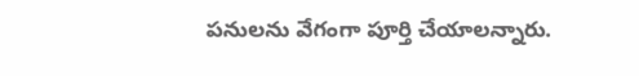పనులను వేగంగా పూర్తి చేయాలన్నారు.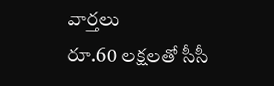వార్తలు
రూ.60 లక్షలతో సీసీ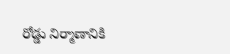రోడ్డు నిర్మాణానికి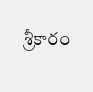శ్రీకారం